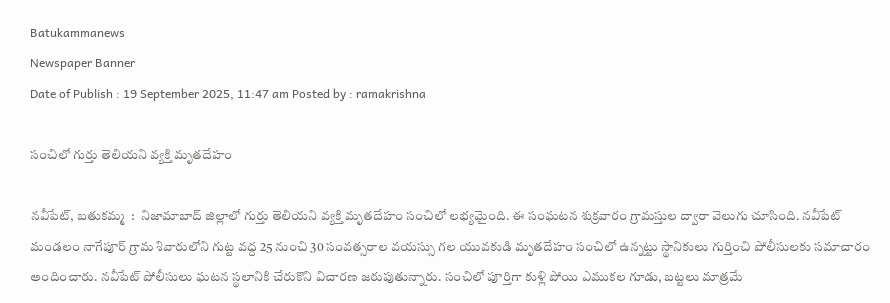Batukammanews
Newspaper Banner
Date of Publish : 19 September 2025, 11:47 am Posted by : ramakrishna

సంచిలో గుర్తు తెలియని వ్యక్తి మృతదేహం

నవీపేట్, బతుకమ్మ  :  నిజామాబాద్ జిల్లాలో గుర్తు తెలియని వ్యక్తి మృతదేహం సంచిలో లభ్యమైంది. ఈ సంఘటన శుక్రవారం గ్రామస్తుల ద్వారా వెలుగు చూసింది. నవీపేట్ మండలం నాగేపూర్ గ్రామ శివారులోని గుట్ట వద్ద 25 నుంచి 30 సంవత్సరాల వయస్సు గల యువకుడి మృతదేహం సంచిలో ఉన్నట్టు స్థానికులు గుర్తించి పోలీసులకు సమాచారం అందించారు. నవీపేట్ పోలీసులు ఘటన స్థలానికి చేరుకొని విచారణ జరుపుతున్నారు. సంచిలో పూర్తిగా కుళ్లి పోయి ఎముకల గూడు, బట్టలు మాత్రమే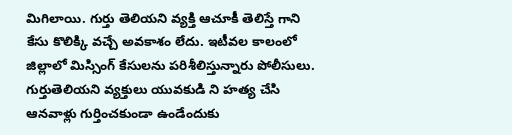మిగిలాయి. గుర్తు తెలియని వ్యక్తి ఆచూకీ తెలిస్తే గాని కేసు కొలిక్కి వచ్చే అవకాశం లేదు. ఇటీవల కాలంలో జిల్లాలో మిస్సింగ్ కేసులను పరిశీలిస్తున్నారు పోలీసులు. గుర్తుతెలియని వ్యక్తులు యువకుడి ని హత్య చేసి ఆనవాళ్లు గుర్తించకుండా ఉండేందుకు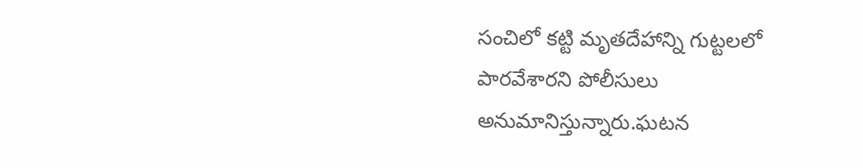సంచిలో కట్టి మృతదేహాన్ని గుట్టలలో పారవేశారని పోలీసులు అనుమానిస్తున్నారు.ఘటన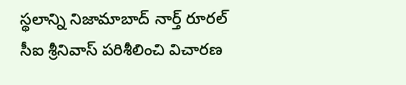స్థలాన్ని నిజామాబాద్ నార్త్ రూరల్ సీఐ శ్రీనివాస్ పరిశీలించి విచారణ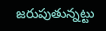జరుపుతున్నట్టు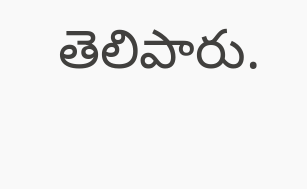తెలిపారు.